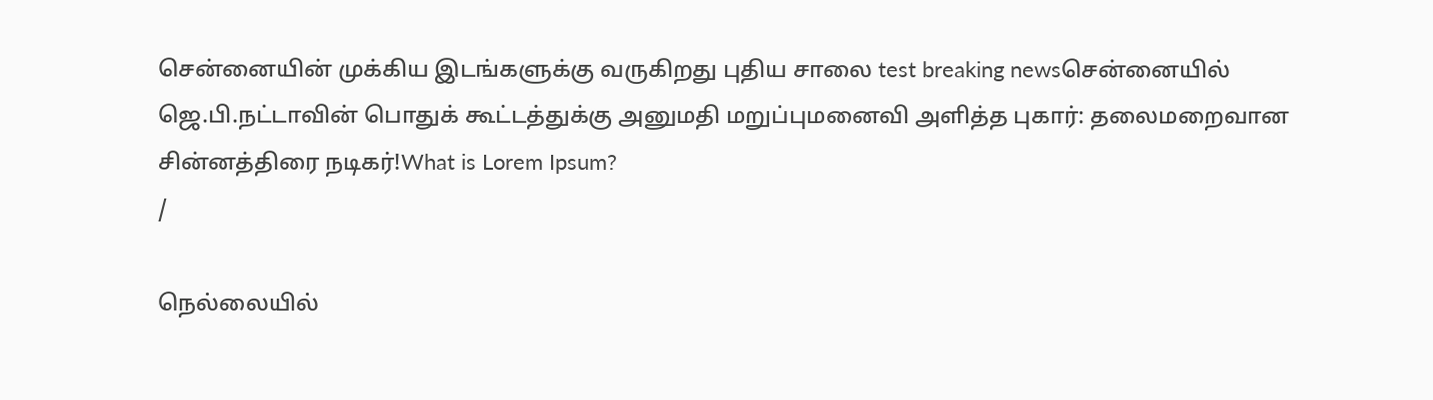சென்னையின் முக்கிய இடங்களுக்கு வருகிறது புதிய சாலை test breaking newsசென்னையில் ஜெ.பி.நட்டாவின் பொதுக் கூட்டத்துக்கு அனுமதி மறுப்புமனைவி அளித்த புகார்: தலைமறைவான சின்னத்திரை நடிகர்!What is Lorem Ipsum?
/

நெல்லையில்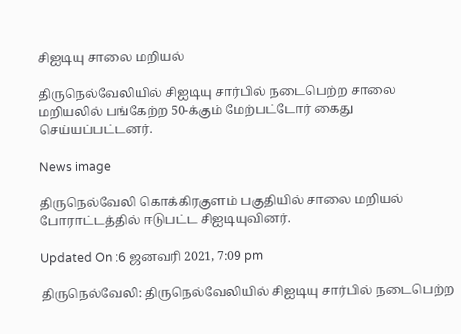சிஐடியு சாலை மறியல்

திருநெல்வேலியில் சிஐடியு சார்பில் நடைபெற்ற சாலை மறியலில் பங்கேற்ற 50-க்கும் மேற்பட்டோர் கைது செய்யப்பட்டனர்.

News image

திருநெல்வேலி கொக்கிரகுளம் பகுதியில் சாலை மறியல் போராட்டத்தில் ஈடுபட்ட சிஐடியுவினர்.

Updated On :6 ஜனவரி 2021, 7:09 pm

திருநெல்வேலி: திருநெல்வேலியில் சிஐடியு சார்பில் நடைபெற்ற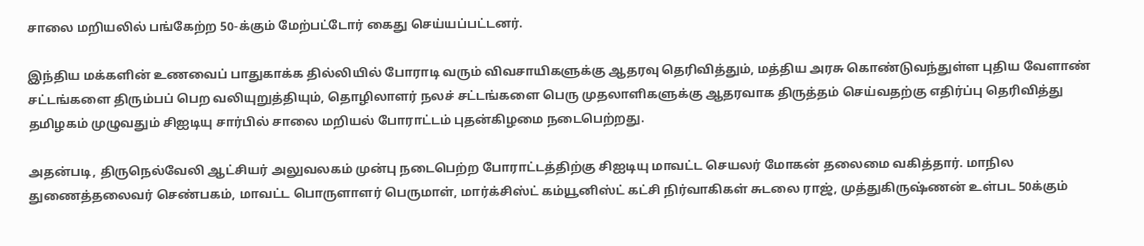சாலை மறியலில் பங்கேற்ற 50-க்கும் மேற்பட்டோர் கைது செய்யப்பட்டனர்.

இந்திய மக்களின் உணவைப் பாதுகாக்க தில்லியில் போராடி வரும் விவசாயிகளுக்கு ஆதரவு தெரிவித்தும், மத்திய அரசு கொண்டுவந்துள்ள புதிய வேளாண் சட்டங்களை திரும்பப் பெற வலியுறுத்தியும், தொழிலாளர் நலச் சட்டங்களை பெரு முதலாளிகளுக்கு ஆதரவாக திருத்தம் செய்வதற்கு எதிர்ப்பு தெரிவித்து தமிழகம் முழுவதும் சிஐடியு சார்பில் சாலை மறியல் போராட்டம் புதன்கிழமை நடைபெற்றது.

அதன்படி, திருநெல்வேலி ஆட்சியர் அலுவலகம் முன்பு நடைபெற்ற போராட்டத்திற்கு சிஐடியு மாவட்ட செயலர் மோகன் தலைமை வகித்தார். மாநில துணைத்தலைவர் செண்பகம், மாவட்ட பொருளாளர் பெருமாள், மார்க்சிஸ்ட் கம்யூனிஸ்ட் கட்சி நிர்வாகிகள் சுடலை ராஜ், முத்துகிருஷ்ணன் உள்பட 50க்கும்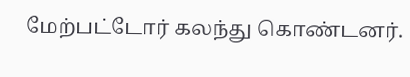மேற்பட்டோர் கலந்து கொண்டனர்.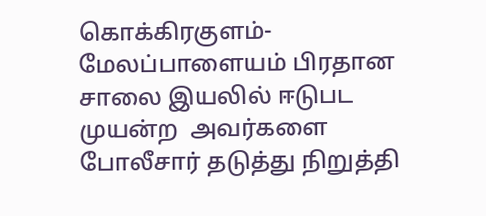கொக்கிரகுளம்- மேலப்பாளையம் பிரதான சாலை இயலில் ஈடுபட முயன்ற  அவர்களை போலீசார் தடுத்து நிறுத்தி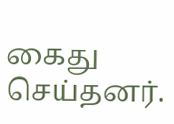கைது செய்தனர்.